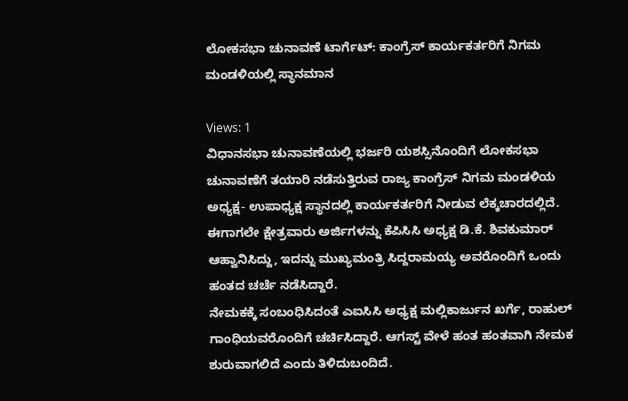ಲೋಕಸಭಾ ಚುನಾವಣೆ ಟಾರ್ಗೆಟ್: ಕಾಂಗ್ರೆಸ್ ಕಾರ್ಯಕರ್ತರಿಗೆ ನಿಗಮ ಮಂಡಳಿಯಲ್ಲಿ ಸ್ಥಾನಮಾನ

Views: 1
ವಿಧಾನಸಭಾ ಚುನಾವಣೆಯಲ್ಲಿ ಭರ್ಜರಿ ಯಶಸ್ಸಿನೊಂದಿಗೆ ಲೋಕಸಭಾ ಚುನಾವಣೆಗೆ ತಯಾರಿ ನಡೆಸುತ್ತಿರುವ ರಾಜ್ಯ ಕಾಂಗ್ರೆಸ್ ನಿಗಮ ಮಂಡಳಿಯ ಅಧ್ಯಕ್ಷ- ಉಪಾಧ್ಯಕ್ಷ ಸ್ಥಾನದಲ್ಲಿ ಕಾರ್ಯಕರ್ತರಿಗೆ ನೀಡುವ ಲೆಕ್ಕಚಾರದಲ್ಲಿದೆ.
ಈಗಾಗಲೇ ಕ್ಷೇತ್ರವಾರು ಅರ್ಜಿಗಳನ್ನು ಕೆಪಿಸಿಸಿ ಅಧ್ಯಕ್ಷ ಡಿ.ಕೆ. ಶಿವಕುಮಾರ್ ಆಹ್ವಾನಿಸಿದ್ದು, ಇದನ್ನು ಮುಖ್ಯಮಂತ್ರಿ ಸಿದ್ದರಾಮಯ್ಯ ಅವರೊಂದಿಗೆ ಒಂದು ಹಂತದ ಚರ್ಚೆ ನಡೆಸಿದ್ದಾರೆ.
ನೇಮಕಕ್ಕೆ ಸಂಬಂಧಿಸಿದಂತೆ ಎಐಸಿಸಿ ಅಧ್ಯಕ್ಷ ಮಲ್ಲಿಕಾರ್ಜುನ ಖರ್ಗೆ, ರಾಹುಲ್ ಗಾಂಧಿಯವರೊಂದಿಗೆ ಚರ್ಚಿಸಿದ್ದಾರೆ. ಆಗಸ್ಟ್ ವೇಳೆ ಹಂತ ಹಂತವಾಗಿ ನೇಮಕ ಶುರುವಾಗಲಿದೆ ಎಂದು ತಿಳಿದುಬಂದಿದೆ.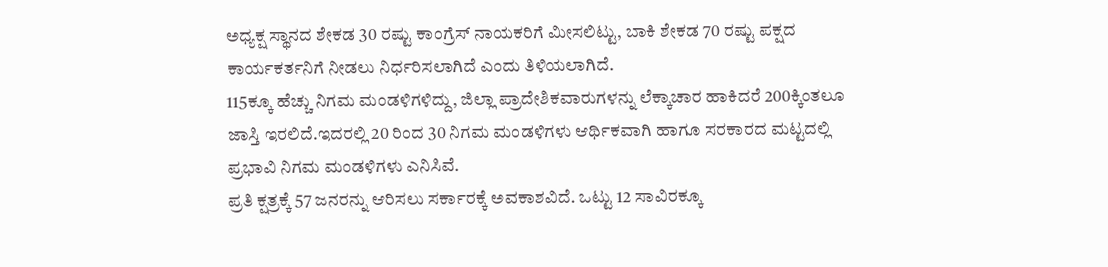ಅಧ್ಯಕ್ಷ ಸ್ಥಾನದ ಶೇಕಡ 30 ರಷ್ಟು ಕಾಂಗ್ರೆಸ್ ನಾಯಕರಿಗೆ ಮೀಸಲಿಟ್ಟು, ಬಾಕಿ ಶೇಕಡ 70 ರಷ್ಟು ಪಕ್ಷದ ಕಾರ್ಯಕರ್ತನಿಗೆ ನೀಡಲು ನಿರ್ಧರಿಸಲಾಗಿದೆ ಎಂದು ತಿಳಿಯಲಾಗಿದೆ.
115ಕ್ಕೂ ಹೆಚ್ಚು ನಿಗಮ ಮಂಡಳಿಗಳಿದ್ದು, ಜಿಲ್ಲಾ ಪ್ರಾದೇಶಿಕವಾರುಗಳನ್ನು ಲೆಕ್ಕಾಚಾರ ಹಾಕಿದರೆ 200ಕ್ಕಿಂತಲೂ ಜಾಸ್ತಿ ಇರಲಿದೆ.ಇದರಲ್ಲಿ 20 ರಿಂದ 30 ನಿಗಮ ಮಂಡಳಿಗಳು ಆರ್ಥಿಕವಾಗಿ ಹಾಗೂ ಸರಕಾರದ ಮಟ್ಟದಲ್ಲಿ ಪ್ರಭಾವಿ ನಿಗಮ ಮಂಡಳಿಗಳು ಎನಿಸಿವೆ.
ಪ್ರತಿ ಕ್ಷತ್ರಕ್ಕೆ 57 ಜನರನ್ನು ಆರಿಸಲು ಸರ್ಕಾರಕ್ಕೆ ಅವಕಾಶವಿದೆ. ಒಟ್ಟು 12 ಸಾವಿರಕ್ಕೂ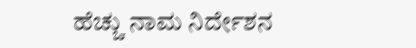ಹೆಚ್ಚು ನಾಮ ನಿರ್ದೇಶನ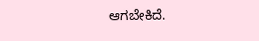ಆಗಬೇಕಿದೆ.